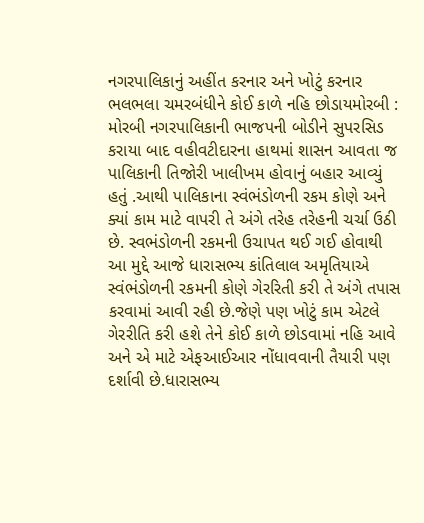નગરપાલિકાનું અહીંત કરનાર અને ખોટું કરનાર ભલભલા ચમરબંધીને કોઈ કાળે નહિ છોડાયમોરબી : મોરબી નગરપાલિકાની ભાજપની બોડીને સુપરસિડ કરાયા બાદ વહીવટીદારના હાથમાં શાસન આવતા જ પાલિકાની તિજોરી ખાલીખમ હોવાનું બહાર આવ્યું હતું .આથી પાલિકાના સ્વંભંડોળની રકમ કોણે અને ક્યાં કામ માટે વાપરી તે અંગે તરેહ તરેહની ચર્ચા ઉઠી છે. સ્વભંડોળની રકમની ઉચાપત થઈ ગઈ હોવાથી આ મુદ્દે આજે ધારાસભ્ય કાંતિલાલ અમૃતિયાએ સ્વંભંડોળની રકમની કોણે ગેરરિતી કરી તે અંગે તપાસ કરવામાં આવી રહી છે.જેણે પણ ખોટું કામ એટલે ગેરરીતિ કરી હશે તેને કોઈ કાળે છોડવામાં નહિ આવે અને એ માટે એફઆઈઆર નોંધાવવાની તૈયારી પણ દર્શાવી છે.ધારાસભ્ય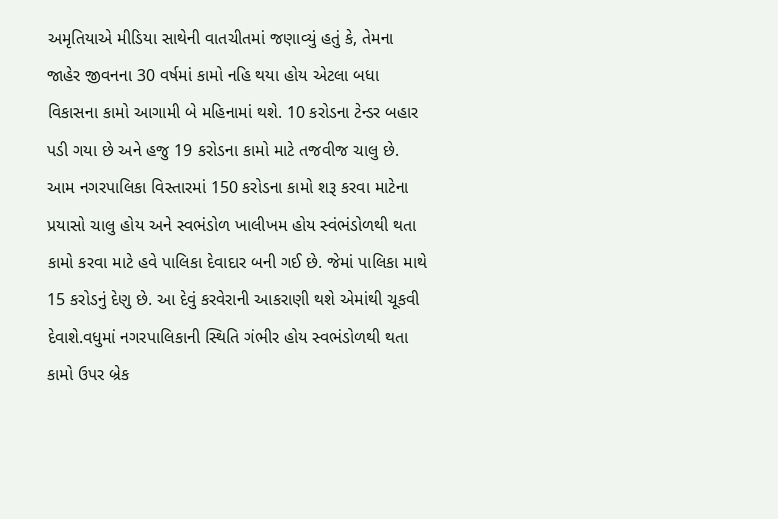અમૃતિયાએ મીડિયા સાથેની વાતચીતમાં જણાવ્યું હતું કે, તેમના જાહેર જીવનના 30 વર્ષમાં કામો નહિ થયા હોય એટલા બધા વિકાસના કામો આગામી બે મહિનામાં થશે. 10 કરોડના ટેન્ડર બહાર પડી ગયા છે અને હજુ 19 કરોડના કામો માટે તજવીજ ચાલુ છે. આમ નગરપાલિકા વિસ્તારમાં 150 કરોડના કામો શરૂ કરવા માટેના પ્રયાસો ચાલુ હોય અને સ્વભંડોળ ખાલીખમ હોય સ્વંભંડોળથી થતા કામો કરવા માટે હવે પાલિકા દેવાદાર બની ગઈ છે. જેમાં પાલિકા માથે 15 કરોડનું દેણુ છે. આ દેવું કરવેરાની આકરાણી થશે એમાંથી ચૂકવી દેવાશે.વધુમાં નગરપાલિકાની સ્થિતિ ગંભીર હોય સ્વભંડોળથી થતા કામો ઉપર બ્રેક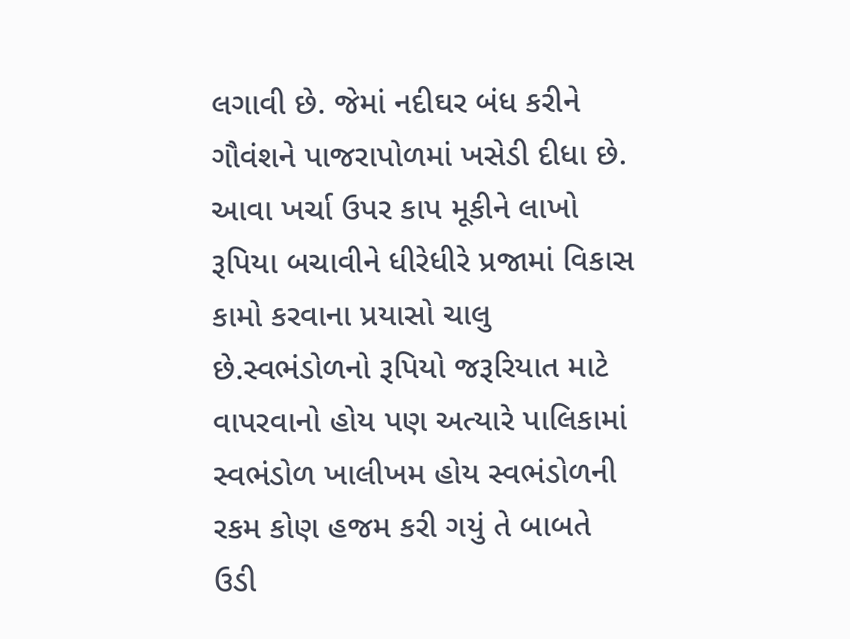લગાવી છે. જેમાં નદીઘર બંધ કરીને ગૌવંશને પાજરાપોળમાં ખસેડી દીધા છે. આવા ખર્ચા ઉપર કાપ મૂકીને લાખો રૂપિયા બચાવીને ધીરેધીરે પ્રજામાં વિકાસ કામો કરવાના પ્રયાસો ચાલુ છે.સ્વભંડોળનો રૂપિયો જરૂરિયાત માટે વાપરવાનો હોય પણ અત્યારે પાલિકામાં સ્વભંડોળ ખાલીખમ હોય સ્વભંડોળની રકમ કોણ હજમ કરી ગયું તે બાબતે ઉડી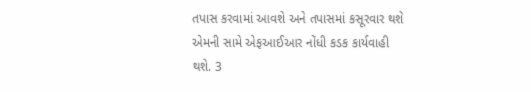તપાસ કરવામાં આવશે અને તપાસમાં કસૂરવાર થશે એમની સામે એફઆઈઆર નોંધી કડક કાર્યવાહી થશે. 3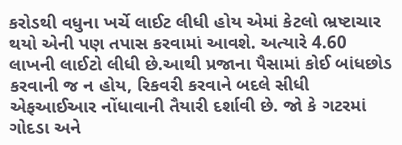કરોડથી વધુના ખર્ચે લાઈટ લીધી હોય એમાં કેટલો ભ્રષ્ટાચાર થયો એની પણ તપાસ કરવામાં આવશે. અત્યારે 4.60 લાખની લાઈટો લીધી છે.આથી પ્રજાના પૈસામાં કોઈ બાંધછોડ કરવાની જ ન હોય, રિકવરી કરવાને બદલે સીધી એફઆઈઆર નોંધાવાની તૈયારી દર્શાવી છે. જો કે ગટરમાં ગોદડા અને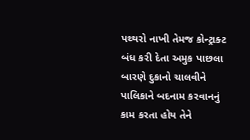પથ્થરો નાખી તેમજ કોન્ટ્રાક્ટ બંધ કરી દેતા અમુક પાછલા બારણે દુકાનો ચાલવીને પાલિકાને બદનામ કરવાનનું કામ કરતા હોય તેને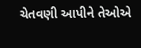ચેતવણી આપીને તેઓએ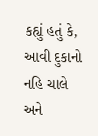કહ્યું હતું કે, આવી દુકાનો નહિ ચાલે અને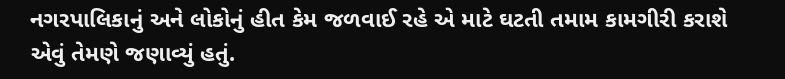નગરપાલિકાનું અને લોકોનું હીત કેમ જળવાઈ રહે એ માટે ઘટતી તમામ કામગીરી કરાશે એવું તેમણે જણાવ્યું હતું.